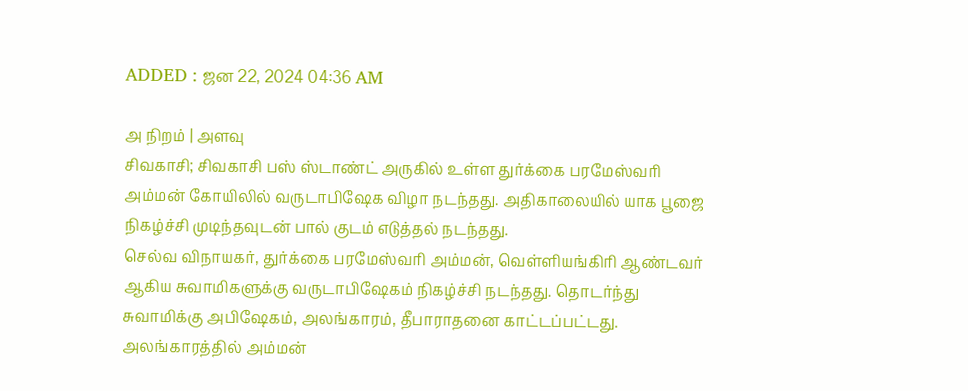ADDED : ஜன 22, 2024 04:36 AM

அ நிறம் | அளவு
சிவகாசி; சிவகாசி பஸ் ஸ்டாண்ட் அருகில் உள்ள துர்க்கை பரமேஸ்வரி அம்மன் கோயிலில் வருடாபிஷேக விழா நடந்தது. அதிகாலையில் யாக பூஜை நிகழ்ச்சி முடிந்தவுடன் பால் குடம் எடுத்தல் நடந்தது.
செல்வ விநாயகர், துர்க்கை பரமேஸ்வரி அம்மன், வெள்ளியங்கிரி ஆண்டவர் ஆகிய சுவாமிகளுக்கு வருடாபிஷேகம் நிகழ்ச்சி நடந்தது. தொடர்ந்து சுவாமிக்கு அபிஷேகம், அலங்காரம், தீபாராதனை காட்டப்பட்டது.
அலங்காரத்தில் அம்மன்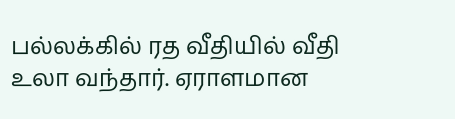பல்லக்கில் ரத வீதியில் வீதி உலா வந்தார். ஏராளமான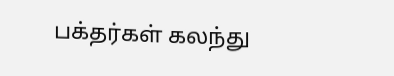பக்தர்கள் கலந்து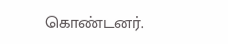கொண்டனர்.